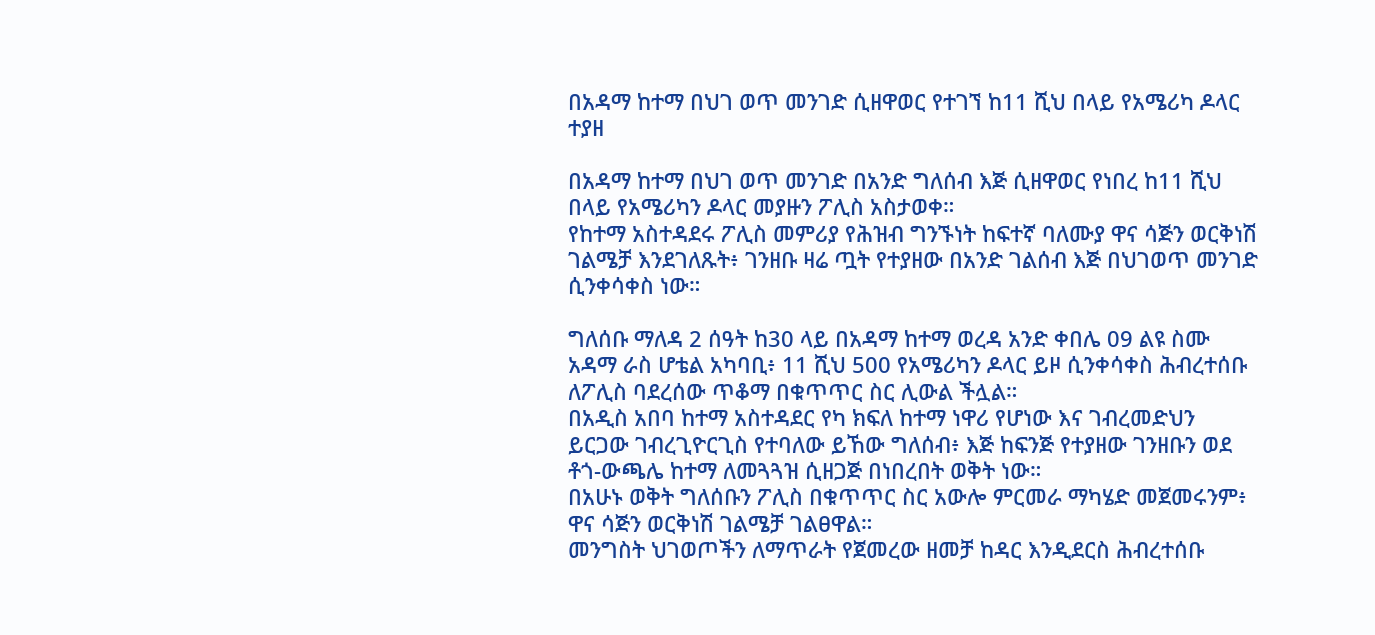በአዳማ ከተማ በህገ ወጥ መንገድ ሲዘዋወር የተገኘ ከ11 ሺህ በላይ የአሜሪካ ዶላር ተያዘ

በአዳማ ከተማ በህገ ወጥ መንገድ በአንድ ግለሰብ እጅ ሲዘዋወር የነበረ ከ11 ሺህ በላይ የአሜሪካን ዶላር መያዙን ፖሊስ አስታወቀ።
የከተማ አስተዳደሩ ፖሊስ መምሪያ የሕዝብ ግንኙነት ከፍተኛ ባለሙያ ዋና ሳጅን ወርቅነሽ ገልሜቻ እንደገለጹት፥ ገንዘቡ ዛሬ ጧት የተያዘው በአንድ ገልሰብ እጅ በህገወጥ መንገድ ሲንቀሳቀስ ነው።

ግለሰቡ ማለዳ 2 ሰዓት ከ30 ላይ በአዳማ ከተማ ወረዳ አንድ ቀበሌ 09 ልዩ ስሙ አዳማ ራስ ሆቴል አካባቢ፥ 11 ሺህ 500 የአሜሪካን ዶላር ይዞ ሲንቀሳቀስ ሕብረተሰቡ ለፖሊስ ባደረሰው ጥቆማ በቁጥጥር ስር ሊውል ችሏል።
በአዲስ አበባ ከተማ አስተዳደር የካ ክፍለ ከተማ ነዋሪ የሆነው እና ገብረመድህን ይርጋው ገብረጊዮርጊስ የተባለው ይኸው ግለሰብ፥ እጅ ከፍንጅ የተያዘው ገንዘቡን ወደ ቶጎ-ውጫሌ ከተማ ለመጓጓዝ ሲዘጋጅ በነበረበት ወቅት ነው።
በአሁኑ ወቅት ግለሰቡን ፖሊስ በቁጥጥር ስር አውሎ ምርመራ ማካሄድ መጀመሩንም፥ ዋና ሳጅን ወርቅነሽ ገልሜቻ ገልፀዋል።
መንግስት ህገወጦችን ለማጥራት የጀመረው ዘመቻ ከዳር እንዲደርስ ሕብረተሰቡ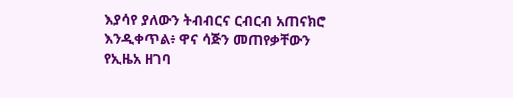እያሳየ ያለውን ትብብርና ርብርብ አጠናክሮ እንዲቀጥል፥ ዋና ሳጅን መጠየቃቸውን የኢዜአ ዘገባ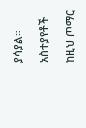ያሳያል።

አስተያየቶች

ከዚህ ጦማር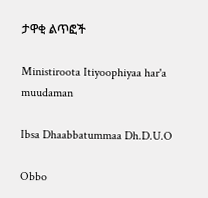ታዋቂ ልጥፎች

Ministiroota Itiyoophiyaa har'a muudaman

Ibsa Dhaabbatummaa Dh.D.U.O

Obbo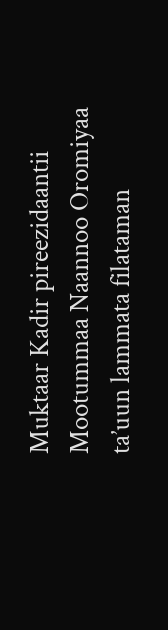Muktaar Kadir pireezidaantii Mootummaa Naannoo Oromiyaa ta’uun lammata filataman